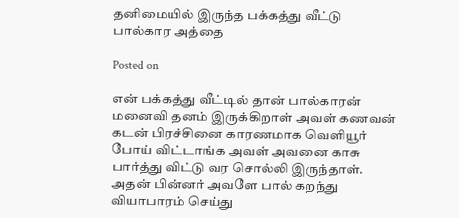தனிமையில் இருந்த பக்கத்து வீட்டு பால்கார அத்தை

Posted on

என் பக்கத்து வீட்டில் தான் பால்காரன் மனைவி தனம் இருக்கிறாள் அவள் கணவன் கடன் பிரச்சினை காரணமாக வெளியூர் போய் விட்டாங்க அவள் அவனை காசு பார்த்து விட்டு வர சொல்லி இருந்தாள். அதன் பின்னர் அவளே பால் கறந்து வியாபாரம் செய்து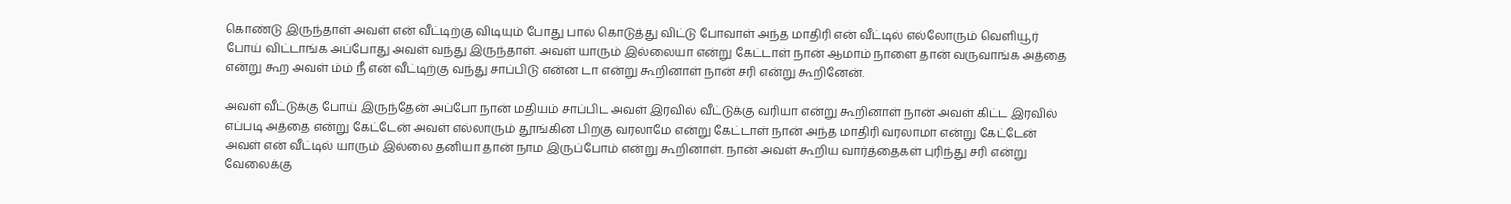கொண்டு இருந்தாள் அவள் என் வீட்டிற்கு விடியும் போது பால் கொடுத்து விட்டு போவாள் அந்த மாதிரி என் வீட்டில் எல்லோரும் வெளியூர் போய் விட்டாங்க அப்போது அவள் வந்து இருந்தாள். அவள் யாரும் இல்லையா என்று கேட்டாள் நான் ஆமாம் நாளை தான் வருவாங்க அத்தை என்று கூற அவள் ம்ம் நீ என் வீட்டிற்கு வந்து சாப்பிடு என்ன டா என்று கூறினாள் நான் சரி என்று கூறினேன்.

அவள் வீட்டுக்கு போய் இருந்தேன் அப்போ நான் மதியம் சாப்பிட அவள் இரவில் வீட்டுக்கு வரியா என்று கூறினாள் நான் அவள் கிட்ட இரவில் எப்படி அத்தை என்று கேட்டேன் அவள் எல்லாரும் தூங்கின‌ பிறகு வரலாமே என்று கேட்டாள் நான் அந்த மாதிரி வரலாமா என்று கேட்டேன் அவள் என் வீட்டில் யாரும் இல்லை தனியா தான் நாம இருப்போம் என்று கூறினாள். நான் அவள் கூறிய வார்த்தைகள் புரிந்து சரி என்று வேலைக்கு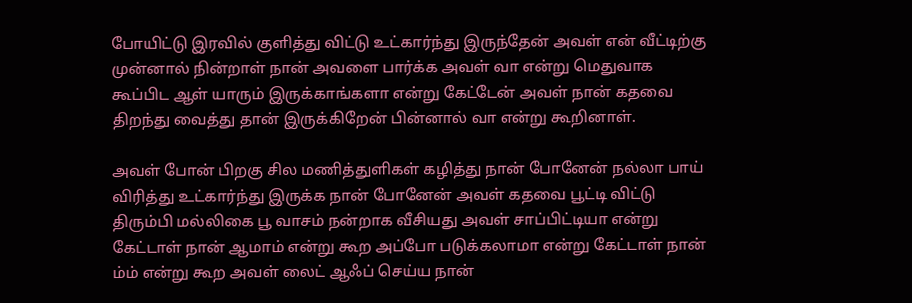போயிட்டு இரவில் குளித்து விட்டு உட்கார்ந்து இருந்தேன் அவள் என் வீட்டிற்கு முன்னால் நின்றாள் நான் அவளை பார்க்க அவள் வா என்று மெதுவாக கூப்பிட ஆள் யாரும் இருக்காங்களா என்று கேட்டேன் அவள் நான் கதவை திறந்து வைத்து தான் இருக்கிறேன் பின்னால் வா என்று கூறினாள்.

அவள் போன் பிறகு சில மணித்துளிகள் கழித்து நான் போனேன் நல்லா பாய் விரித்து உட்கார்ந்து இருக்க நான் போனேன் அவள் கதவை பூட்டி விட்டு திரும்பி மல்லிகை பூ வாசம் நன்றாக வீசியது அவள் சாப்பிட்டியா என்று கேட்டாள் நான் ஆமாம் என்று கூற அப்போ படுக்கலாமா என்று கேட்டாள் நான் ம்ம் என்று கூற அவள் லைட் ஆஃப் செய்ய நான்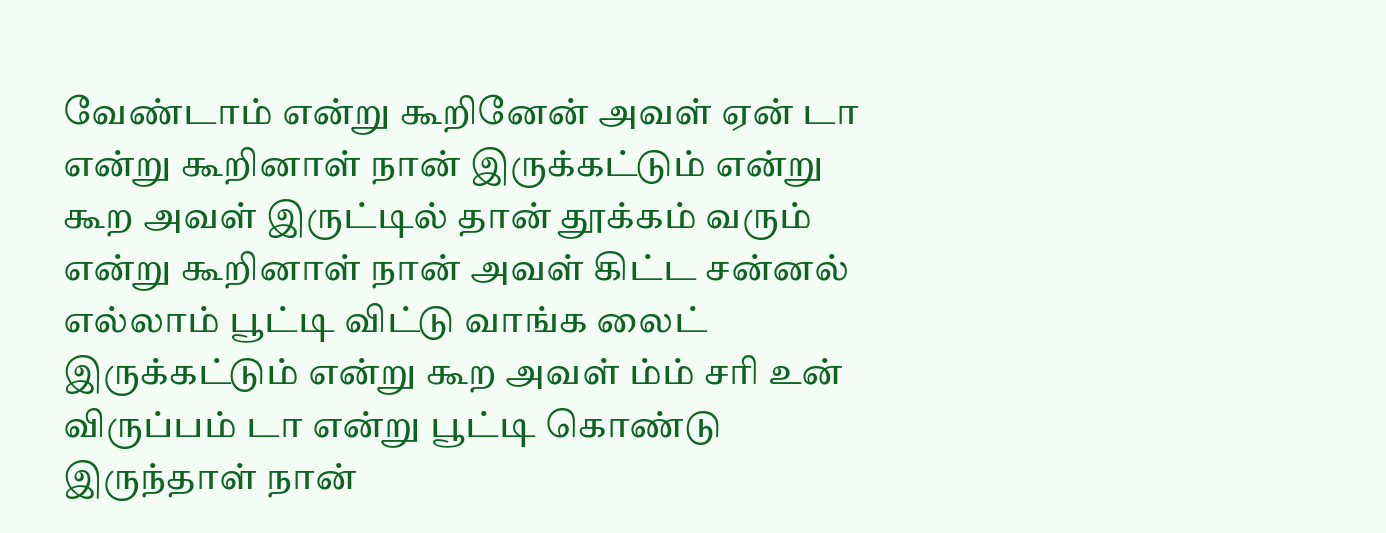வேண்டாம் என்று கூறினேன் அவள் ஏன் டா என்று கூறினாள் நான் இருக்கட்டும் என்று கூற அவள் இருட்டில் தான் தூக்கம் வரும் என்று கூறினாள் நான் அவள் கிட்ட சன்னல் எல்லாம் பூட்டி விட்டு வாங்க லைட் இருக்கட்டும் என்று கூற அவள் ம்ம் சரி உன் விருப்பம் டா என்று பூட்டி கொண்டு இருந்தாள் நான்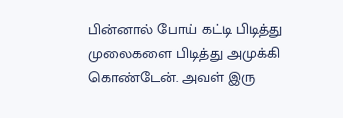பின்னால் போய் கட்டி பிடித்து முலைகளை பிடித்து அமுக்கி கொண்டேன். அவள் இரு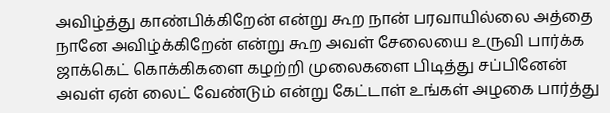அவிழ்த்து காண்பிக்கிறேன் என்று கூற நான் பரவாயில்லை அத்தை நானே அவிழ்க்கிறேன் என்று கூற அவள் சேலையை உருவி பார்க்க ஜாக்கெட் கொக்கிகளை கழற்றி முலைகளை பிடித்து சப்பினேன் அவள் ஏன் லைட் வேண்டும் என்று கேட்டாள் உங்கள் அழகை பார்த்து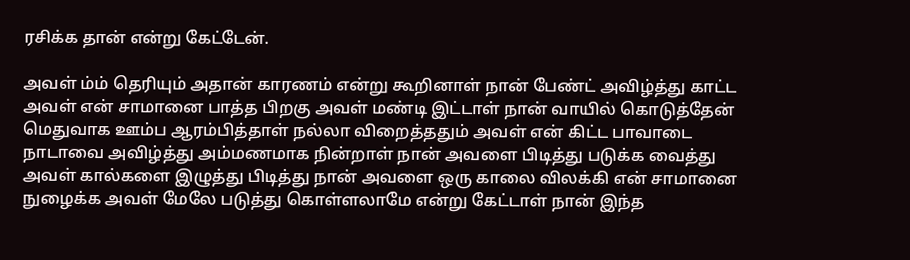ரசிக்க தான் என்று கேட்டேன்.

அவள் ம்ம் தெரியும் அதான் காரணம் என்று கூறினாள் நான் பேண்ட் அவிழ்த்து காட்ட அவள் என் சாமானை பாத்த பிறகு அவள் மண்டி இட்டாள் நான் வாயில் கொடுத்தேன் மெதுவாக ஊம்ப ஆரம்பித்தாள் நல்லா விறைத்ததும் அவள் என் கிட்ட பாவாடை நாடாவை அவிழ்த்து அம்மணமாக நின்றாள் நான் அவளை பிடித்து படுக்க வைத்து அவள் கால்களை இழுத்து பிடித்து நான் அவளை ஒரு காலை விலக்கி என் சாமானை நுழைக்க அவள் மேலே படுத்து கொள்ளலாமே என்று கேட்டாள் நான் இந்த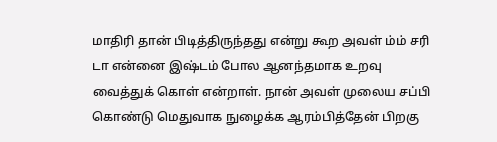மாதிரி தான் பிடித்திருந்தது என்று கூற அவள் ம்ம் சரி டா என்னை இஷ்டம் போல ஆனந்தமாக உறவு வைத்துக் கொள் என்றாள். நான் அவள் முலைய சப்பி கொண்டு மெதுவாக நுழைக்க ஆரம்பித்தேன் பிறகு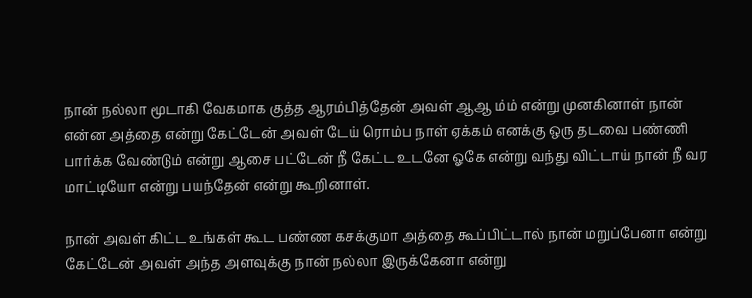நான் நல்லா மூடாகி வேகமாக குத்த ஆரம்பித்தேன் அவள் ஆஆ ம்ம் என்று முனகினாள் நான் என்ன அத்தை என்று கேட்டேன் அவள் டேய் ரொம்ப நாள் ஏக்கம் எனக்கு ஒரு தடவை பண்ணி பார்க்க வேண்டும் என்று ஆசை பட்டேன் நீ கேட்ட உடனே ஓகே என்று வந்து விட்டாய் நான் நீ வர மாட்டியோ என்று பயந்தேன் என்று கூறினாள்.

நான் அவள் கிட்ட உங்கள் கூட பண்ண கசக்குமா அத்தை கூப்பிட்டால் நான் மறுப்பேனா என்று கேட்டேன் அவள் அந்த அளவுக்கு நான் நல்லா இருக்கேனா என்று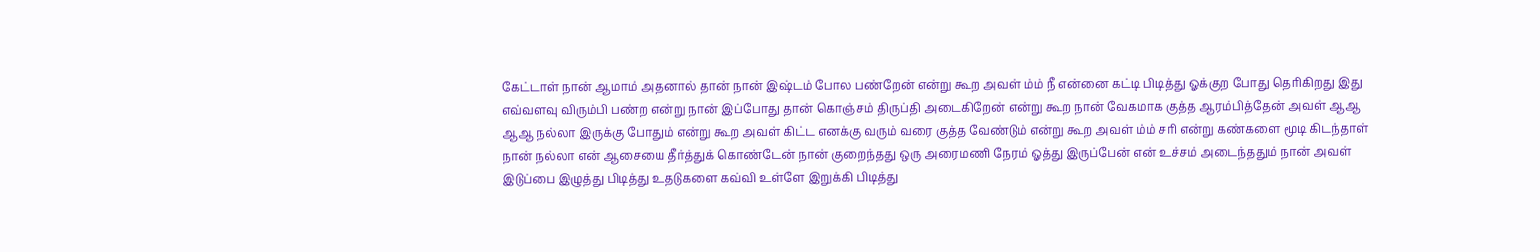கேட்டாள் நான் ஆமாம் அதனால் தான் நான் இஷ்டம் போல பண்றேன் என்று கூற அவள் ம்ம் நீ என்னை கட்டி பிடித்து ஓக்குற போது தெரிகிறது இது எவ்வளவு விரும்பி பண்ற என்று நான் இப்போது தான் கொஞ்சம் திருப்தி அடைகிறேன் என்று கூற நான் வேகமாக குத்த ஆரம்பித்தேன் அவள் ஆஆ ஆஆ நல்லா இருக்கு போதும் என்று கூற அவள் கிட்ட எனக்கு வரும் வரை குத்த வேண்டும் என்று கூற அவள் ம்ம் சரி என்று கண்களை மூடி கிடந்தாள் நான் நல்லா என் ஆசையை தீர்த்துக் கொண்டேன் நான் குறைந்தது ஒரு அரைமணி நேரம் ஓத்து இருப்பேன் என் உச்சம் அடைந்ததும் நான் அவள் இடுப்பை இழுத்து பிடித்து உதடுகளை கவ்வி உள்ளே இறுக்கி பிடித்து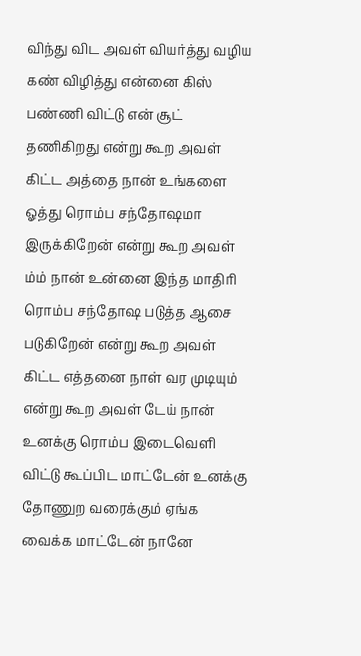விந்து விட அவள் வியர்த்து வழிய கண் விழித்து என்னை கிஸ் பண்ணி விட்டு என் சூட் தணிகிறது என்று கூற அவள் கிட்ட அத்தை நான் உங்களை ஓத்து ரொம்ப சந்தோஷமா இருக்கிறேன் என்று கூற அவள் ம்ம் நான் உன்னை இந்த மாதிரி ரொம்ப சந்தோஷ படுத்த ஆசை படுகிறேன் என்று கூற அவள் கிட்ட எத்தனை நாள் வர முடியும் என்று கூற அவள் டேய் நான் உனக்கு ரொம்ப இடைவெளி விட்டு கூப்பிட மாட்டேன் உனக்கு தோணுற வரைக்கும் ஏங்க வைக்க மாட்டேன் நானே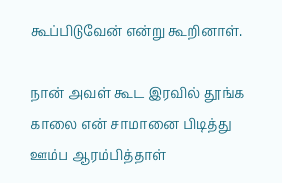கூப்பிடுவேன் என்று கூறினாள்.

நான் அவள் கூட இரவில் தூங்க காலை என் சாமானை பிடித்து ஊம்ப ஆரம்பித்தாள்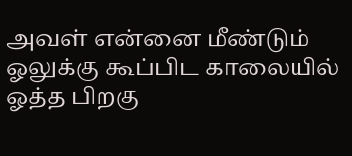அவள் என்னை மீண்டும் ஓலுக்கு கூப்பிட காலையில் ஓத்த பிறகு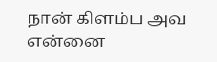நான் கிளம்ப அவ என்னை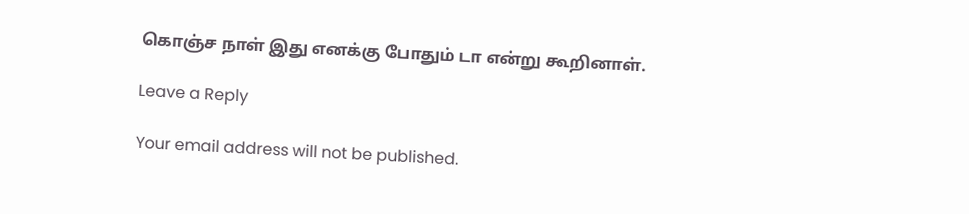கொஞ்ச நாள் இது எனக்கு போதும் டா என்று கூறினாள்.

Leave a Reply

Your email address will not be published.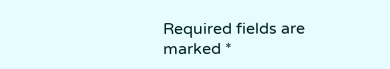Required fields are marked *